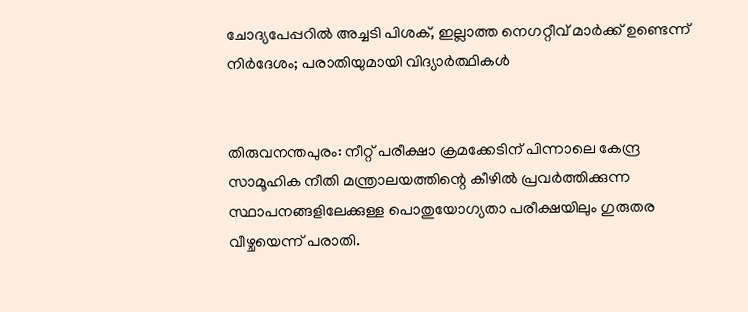ചോദ്യപേപ്പറിൽ അച്ചടി പിശക്, ഇല്ലാത്ത നെഗറ്റീവ് മാർക്ക് ഉണ്ടെന്ന് നിർദേശം; പരാതിയുമായി വിദ്യാർത്ഥികൾ


തിരുവനന്തപുരം: നീറ്റ് പരീക്ഷാ ക്രമക്കേടിന് പിന്നാലെ കേന്ദ്ര സാമൂഹിക നീതി മന്ത്രാലയത്തിന്റെ കീഴില്‍ പ്രവര്‍ത്തിക്കുന്ന സ്ഥാപനങ്ങളിലേക്കുള്ള പൊതുയോഗ്യതാ പരീക്ഷയിലും ഗുരുതര വീഴ്ചയെന്ന് പരാതി.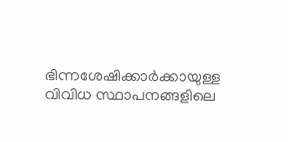ഭിന്നശേഷിക്കാര്‍ക്കായുള്ള വിവിധ സ്ഥാപനങ്ങളിലെ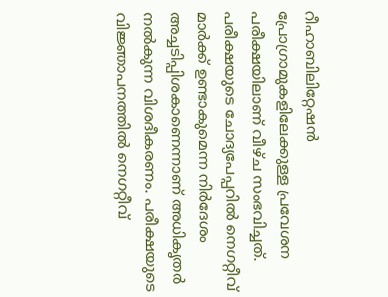റീഹാബിലിറ്റേഷന്‍ പ്രോഗ്രാമുകളിലേക്കുള്ള പ്രവേശന പരീക്ഷയിലാണ് വീഴ്ച സംഭവിച്ചത്. പരീക്ഷയുടെ ചോദ്യപേപ്പറില്‍ നെഗറ്റീവ് മാര്‍ക്ക് ഉണ്ടാകുമെന്ന നിര്‍ദേശം അച്ചടിപ്പിശകാണെന്നാണ് അധികൃതര്‍ നല്‍കുന്ന വിശദീകരണം. പരീക്ഷയുടെ വിജ്ഞാപനത്തില്‍ നെഗറ്റീവ്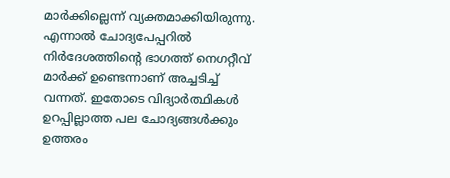മാര്‍ക്കില്ലെന്ന് വ്യക്തമാക്കിയിരുന്നു. എന്നാല്‍ ചോദ്യപേപ്പറില്‍ നിര്‍ദേശത്തിന്റെ ഭാഗത്ത് നെഗറ്റീവ് മാര്‍ക്ക് ഉണ്ടെന്നാണ് അച്ചടിച്ച് വന്നത്. ഇതോടെ വിദ്യാർത്ഥികള്‍ ഉറപ്പില്ലാത്ത പല ചോദ്യങ്ങള്‍ക്കും ഉത്തരം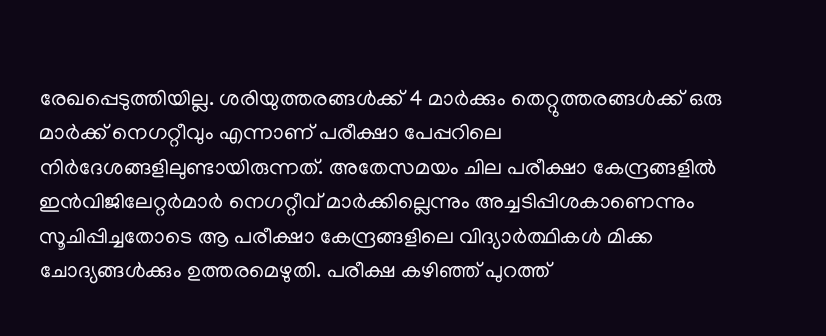രേഖപ്പെടുത്തിയില്ല. ശരിയുത്തരങ്ങള്‍ക്ക് 4 മാര്‍ക്കും തെറ്റുത്തരങ്ങള്‍ക്ക് ഒരു മാര്‍ക്ക് നെഗറ്റീവും എന്നാണ് പരീക്ഷാ പേപ്പറിലെ നിര്‍ദേശങ്ങളിലുണ്ടായിരുന്നത്. അതേസമയം ചില പരീക്ഷാ കേന്ദ്രങ്ങളില്‍ ഇന്‍വിജിലേറ്റര്‍മാര്‍ നെഗറ്റീവ് മാര്‍ക്കില്ലെന്നും അച്ചടിപ്പിശകാണെന്നും സൂചിപ്പിച്ചതോടെ ആ പരീക്ഷാ കേന്ദ്രങ്ങളിലെ വിദ്യാര്‍ത്ഥികള്‍ മിക്ക ചോദ്യങ്ങള്‍ക്കും ഉത്തരമെഴുതി. പരീക്ഷ കഴിഞ്ഞ് പുറത്ത്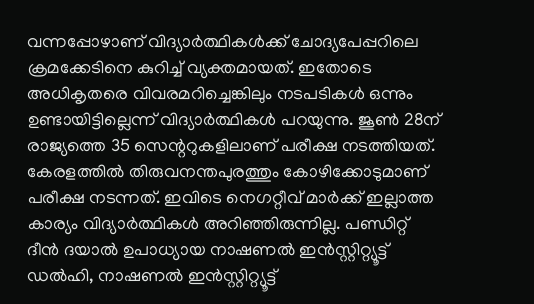വന്നപ്പോഴാണ് വിദ്യാര്‍ത്ഥികള്‍ക്ക് ചോദ്യപേപ്പറിലെ ക്രമക്കേടിനെ കുറിച്ച് വ്യക്തമായത്. ഇതോടെ അധികൃതരെ വിവരമറിച്ചെങ്കിലും നടപടികള്‍ ഒന്നും ഉണ്ടായിട്ടില്ലെന്ന് വിദ്യാർത്ഥികള്‍ പറയുന്നു. ജൂണ്‍ 28ന് രാജ്യത്തെ 35 സെന്ററുകളിലാണ് പരീക്ഷ നടത്തിയത്. കേരളത്തില്‍ തിരുവനന്തപുരത്തും കോഴിക്കോടുമാണ് പരീക്ഷ നടന്നത്. ഇവിടെ നെഗറ്റീവ് മാര്‍ക്ക് ഇല്ലാത്ത കാര്യം വിദ്യാര്‍ത്ഥികള്‍ അറിഞ്ഞിരുന്നില്ല. പണ്ഡിറ്റ് ദീന്‍ ദയാല്‍ ഉപാധ്യായ നാഷണല്‍ ഇന്‍സ്റ്റിറ്റ്യൂട്ട് ഡല്‍ഹി, നാഷണല്‍ ഇന്‍സ്റ്റിറ്റ്യൂട്ട്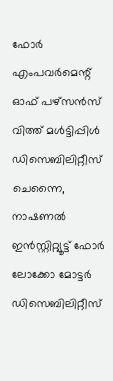ഫോര്‍ എംപവര്‍മെന്റ് ഓഫ് പഴ്‌സന്‍സ് വിത്ത് മള്‍ട്ടിപ്പിള്‍ ഡിസെബിലിറ്റീസ് ചെന്നൈ, നാഷണല്‍ ഇന്‍സ്റ്റിറ്റ്യൂട്ട് ഫോര്‍ ലോക്കോ മോട്ടര്‍ ഡിസെബിലിറ്റീസ്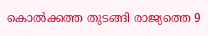കൊല്‍ക്കത്ത തുടങ്ങി രാജ്യത്തെ 9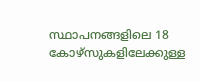സ്ഥാപനങ്ങളിലെ 18 കോഴ്‌സുകളിലേക്കുള്ള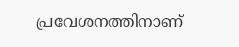പ്രവേശനത്തിനാണ്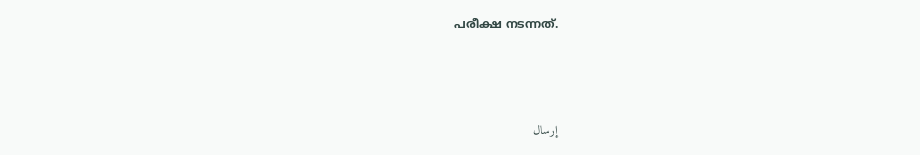പരീക്ഷ നടന്നത്.



إرسال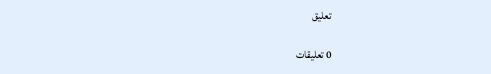تعليق

0 تعليقات